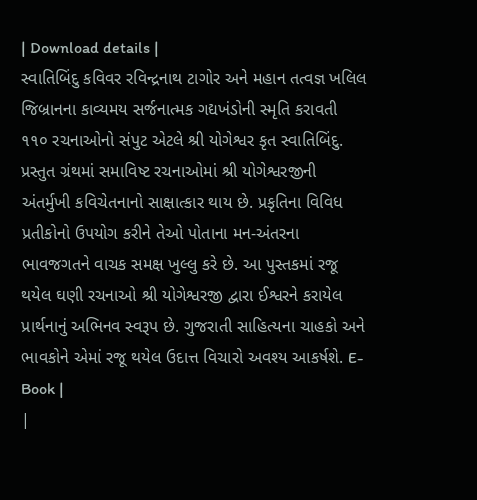| Download details |
સ્વાતિબિંદુ કવિવર રવિન્દ્રનાથ ટાગોર અને મહાન તત્વજ્ઞ ખલિલ જિબ્રાનના કાવ્યમય સર્જનાત્મક ગદ્યખંડોની સ્મૃતિ કરાવતી ૧૧૦ રચનાઓનો સંપુટ એટલે શ્રી યોગેશ્વર કૃત સ્વાતિબિંદુ. પ્રસ્તુત ગ્રંથમાં સમાવિષ્ટ રચનાઓમાં શ્રી યોગેશ્વરજીની અંતર્મુખી કવિચેતનાનો સાક્ષાત્કાર થાય છે. પ્રકૃતિના વિવિધ પ્રતીકોનો ઉપયોગ કરીને તેઓ પોતાના મન-અંતરના ભાવજગતને વાચક સમક્ષ ખુલ્લુ કરે છે. આ પુસ્તકમાં રજૂ થયેલ ઘણી રચનાઓ શ્રી યોગેશ્વરજી દ્વારા ઈશ્વરને કરાયેલ પ્રાર્થનાનું અભિનવ સ્વરૂપ છે. ગુજરાતી સાહિત્યના ચાહકો અને ભાવકોને એમાં રજૂ થયેલ ઉદાત્ત વિચારો અવશ્ય આકર્ષશે. E-Book |
|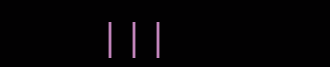|||